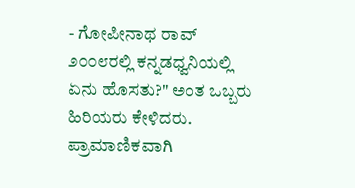- ಗೋಪೀನಾಥ ರಾವ್
೨೦೦೮ರಲ್ಲಿ ಕನ್ನಡಧ್ವನಿಯಲ್ಲಿ ಏನು ಹೊಸತು?" ಅಂತ ಒಬ್ಬರು ಹಿರಿಯರು ಕೇಳಿದರು. ಪ್ರಾಮಾಣಿಕವಾಗಿ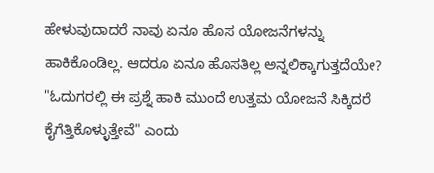ಹೇಳುವುದಾದರೆ ನಾವು ಏನೂ ಹೊಸ ಯೋಜನೆಗಳನ್ನು ಹಾಕಿಕೊಂಡಿಲ್ಲ. ಆದರೂ ಏನೂ ಹೊಸತಿಲ್ಲ ಅನ್ನಲಿಕ್ಕಾಗುತ್ತದೆಯೇ? "ಓದುಗರಲ್ಲಿ ಈ ಪ್ರಶ್ನೆ ಹಾಕಿ ಮುಂದೆ ಉತ್ತಮ ಯೋಜನೆ ಸಿಕ್ಕಿದರೆ ಕೈಗೆತ್ತಿಕೊಳ್ಳುತ್ತೇವೆ" ಎಂದು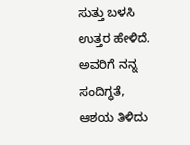ಸುತ್ತು ಬಳಸಿ ಉತ್ತರ ಹೇಳಿದೆ. ಅವರಿಗೆ ನನ್ನ ಸಂದಿಗ್ಧತೆ, ಆಶಯ ತಿಳಿದು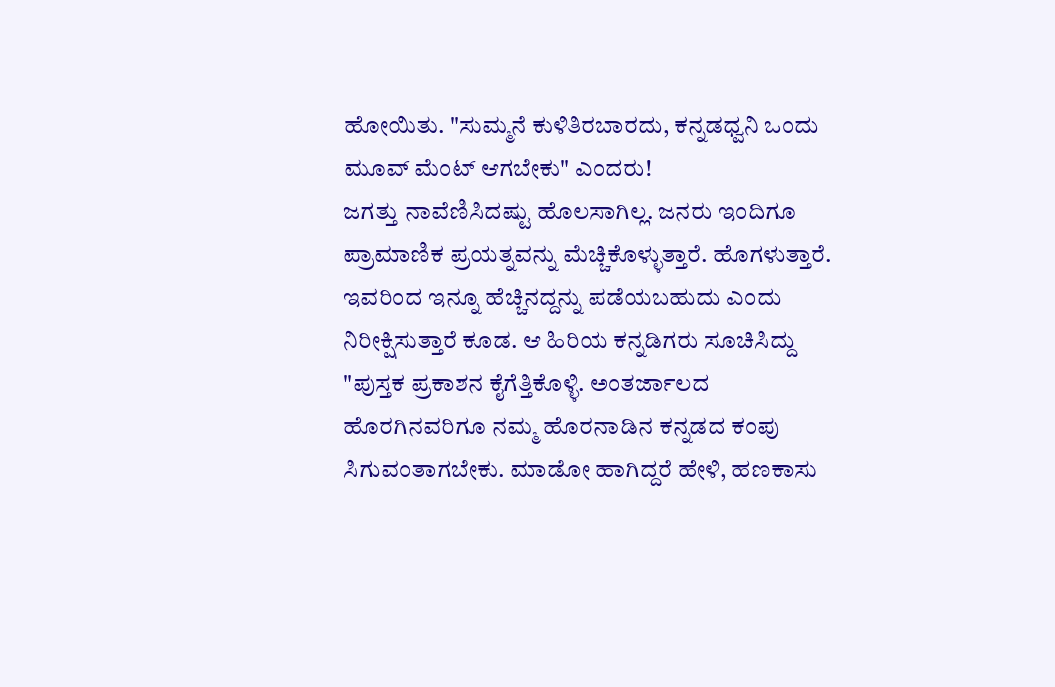ಹೋಯಿತು. "ಸುಮ್ಮನೆ ಕುಳಿತಿರಬಾರದು, ಕನ್ನಡಧ್ವನಿ ಒಂದು ಮೂವ್ ಮೆಂಟ್ ಆಗಬೇಕು" ಎಂದರು!
ಜಗತ್ತು ನಾವೆಣಿಸಿದಷ್ಟು ಹೊಲಸಾಗಿಲ್ಲ. ಜನರು ಇಂದಿಗೂ ಪ್ರಾಮಾಣಿಕ ಪ್ರಯತ್ನವನ್ನು ಮೆಚ್ಚಿಕೊಳ್ಳುತ್ತಾರೆ. ಹೊಗಳುತ್ತಾರೆ. ಇವರಿಂದ ಇನ್ನೂ ಹೆಚ್ಚಿನದ್ದನ್ನು ಪಡೆಯಬಹುದು ಎಂದು ನಿರೀಕ್ಷಿಸುತ್ತಾರೆ ಕೂಡ. ಆ ಹಿರಿಯ ಕನ್ನಡಿಗರು ಸೂಚಿಸಿದ್ದು "ಪುಸ್ತಕ ಪ್ರಕಾಶನ ಕೈಗೆತ್ತಿಕೊಳ್ಳಿ. ಅಂತರ್ಜಾಲದ ಹೊರಗಿನವರಿಗೂ ನಮ್ಮ ಹೊರನಾಡಿನ ಕನ್ನಡದ ಕಂಪು ಸಿಗುವಂತಾಗಬೇಕು. ಮಾಡೋ ಹಾಗಿದ್ದರೆ ಹೇಳಿ, ಹಣಕಾಸು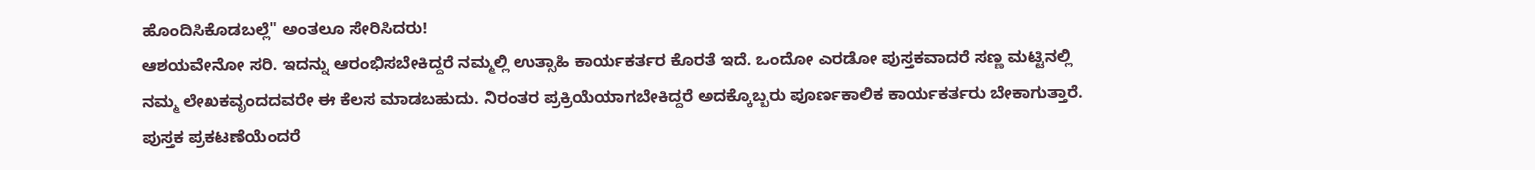ಹೊಂದಿಸಿಕೊಡಬಲ್ಲೆ" ಅಂತಲೂ ಸೇರಿಸಿದರು!
ಆಶಯವೇನೋ ಸರಿ. ಇದನ್ನು ಆರಂಭಿಸಬೇಕಿದ್ದರೆ ನಮ್ಮಲ್ಲಿ ಉತ್ಸಾಹಿ ಕಾರ್ಯಕರ್ತರ ಕೊರತೆ ಇದೆ. ಒಂದೋ ಎರಡೋ ಪುಸ್ತಕವಾದರೆ ಸಣ್ಣ ಮಟ್ಟಿನಲ್ಲಿ ನಮ್ಮ ಲೇಖಕವೃಂದದವರೇ ಈ ಕೆಲಸ ಮಾಡಬಹುದು. ನಿರಂತರ ಪ್ರಕ್ರಿಯೆಯಾಗಬೇಕಿದ್ದರೆ ಅದಕ್ಕೊಬ್ಬರು ಪೂರ್ಣಕಾಲಿಕ ಕಾರ್ಯಕರ್ತರು ಬೇಕಾಗುತ್ತಾರೆ. ಪುಸ್ತಕ ಪ್ರಕಟಣೆಯೆಂದರೆ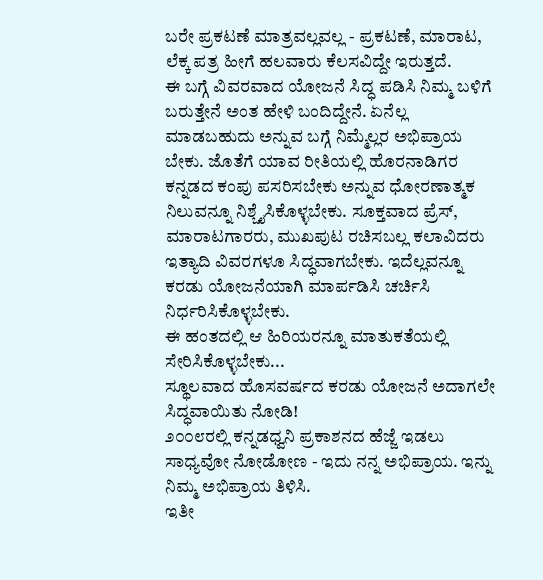ಬರೇ ಪ್ರಕಟಣೆ ಮಾತ್ರವಲ್ಲವಲ್ಲ - ಪ್ರಕಟಣೆ, ಮಾರಾಟ, ಲೆಕ್ಕ ಪತ್ರ ಹೀಗೆ ಹಲವಾರು ಕೆಲಸವಿದ್ದೇ ಇರುತ್ತದೆ.
ಈ ಬಗ್ಗೆ ವಿವರವಾದ ಯೋಜನೆ ಸಿದ್ಧ ಪಡಿಸಿ ನಿಮ್ಮ ಬಳಿಗೆ ಬರುತ್ತೇನೆ ಅಂತ ಹೇಳಿ ಬಂದಿದ್ದೇನೆ. ಏನೆಲ್ಲ ಮಾಡಬಹುದು ಅನ್ನುವ ಬಗ್ಗೆ ನಿಮ್ಮೆಲ್ಲರ ಅಭಿಪ್ರಾಯ ಬೇಕು. ಜೊತೆಗೆ ಯಾವ ರೀತಿಯಲ್ಲಿ ಹೊರನಾಡಿಗರ ಕನ್ನಡದ ಕಂಪು ಪಸರಿಸಬೇಕು ಅನ್ನುವ ಧೋರಣಾತ್ಮಕ ನಿಲುವನ್ನೂ ನಿಶ್ಚೈಸಿಕೊಳ್ಳಬೇಕು. ಸೂಕ್ತವಾದ ಪ್ರೆಸ್, ಮಾರಾಟಗಾರರು, ಮುಖಪುಟ ರಚಿಸಬಲ್ಲ ಕಲಾವಿದರು ಇತ್ಯಾದಿ ವಿವರಗಳೂ ಸಿದ್ಧವಾಗಬೇಕು. ಇದೆಲ್ಲವನ್ನೂ ಕರಡು ಯೋಜನೆಯಾಗಿ ಮಾರ್ಪಡಿಸಿ ಚರ್ಚಿಸಿ ನಿರ್ಧರಿಸಿಕೊಳ್ಳಬೇಕು.
ಈ ಹಂತದಲ್ಲಿ ಆ ಹಿರಿಯರನ್ನೂ ಮಾತುಕತೆಯಲ್ಲಿ ಸೇರಿಸಿಕೊಳ್ಳಬೇಕು...
ಸ್ಥೂಲವಾದ ಹೊಸವರ್ಷದ ಕರಡು ಯೋಜನೆ ಅದಾಗಲೇ ಸಿದ್ಧವಾಯಿತು ನೋಡಿ!
೨೦೦೮ರಲ್ಲಿ ಕನ್ನಡಧ್ವನಿ ಪ್ರಕಾಶನದ ಹೆಜ್ಜೆ ಇಡಲು ಸಾಧ್ಯವೋ ನೋಡೋಣ - ಇದು ನನ್ನ ಅಭಿಪ್ರಾಯ. ಇನ್ನು ನಿಮ್ಮ ಅಭಿಪ್ರಾಯ ತಿಳಿಸಿ.
ಇತೀ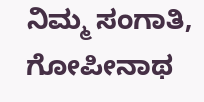ನಿಮ್ಮ ಸಂಗಾತಿ,
ಗೋಪೀನಾಥ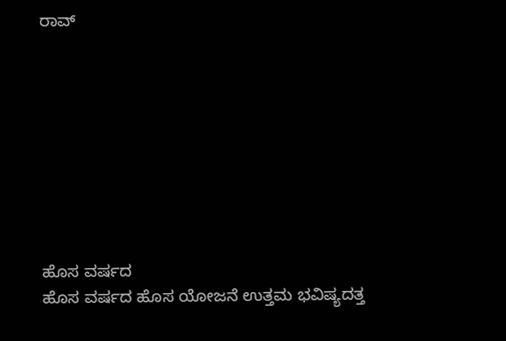ರಾವ್









ಹೊಸ ವರ್ಷದ
ಹೊಸ ವರ್ಷದ ಹೊಸ ಯೋಜನೆ ಉತ್ತಮ ಭವಿಷ್ಯದತ್ತ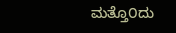ಮತ್ತೊ೦ದು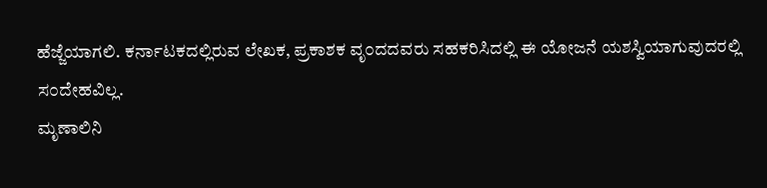ಹೆಜ್ಜೆಯಾಗಲಿ. ಕರ್ನಾಟಕದಲ್ಲಿರುವ ಲೇಖಕ, ಪ್ರಕಾಶಕ ವೃ೦ದದವರು ಸಹಕರಿಸಿದಲ್ಲಿ ಈ ಯೋಜನೆ ಯಶಸ್ವಿಯಾಗುವುದರಲ್ಲಿ ಸ೦ದೇಹವಿಲ್ಲ.
ಮೃಣಾಲಿನಿ